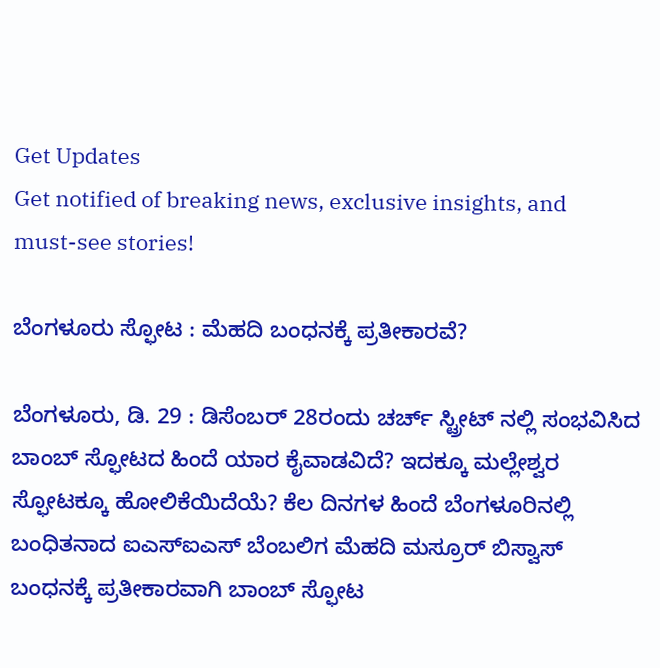Get Updates
Get notified of breaking news, exclusive insights, and must-see stories!

ಬೆಂಗಳೂರು ಸ್ಫೋಟ : ಮೆಹದಿ ಬಂಧನಕ್ಕೆ ಪ್ರತೀಕಾರವೆ?

ಬೆಂಗಳೂರು, ಡಿ. 29 : ಡಿಸೆಂಬರ್ 28ರಂದು ಚರ್ಚ್ ಸ್ಟ್ರೀಟ್ ನಲ್ಲಿ ಸಂಭವಿಸಿದ ಬಾಂಬ್ ಸ್ಫೋಟದ ಹಿಂದೆ ಯಾರ ಕೈವಾಡವಿದೆ? ಇದಕ್ಕೂ ಮಲ್ಲೇಶ್ವರ ಸ್ಫೋಟಕ್ಕೂ ಹೋಲಿಕೆಯಿದೆಯೆ? ಕೆಲ ದಿನಗಳ ಹಿಂದೆ ಬೆಂಗಳೂರಿನಲ್ಲಿ ಬಂಧಿತನಾದ ಐಎಸ್ಐಎಸ್ ಬೆಂಬಲಿಗ ಮೆಹದಿ ಮಸ್ರೂರ್ ಬಿಸ್ವಾಸ್ ಬಂಧನಕ್ಕೆ ಪ್ರತೀಕಾರವಾಗಿ ಬಾಂಬ್ ಸ್ಫೋಟ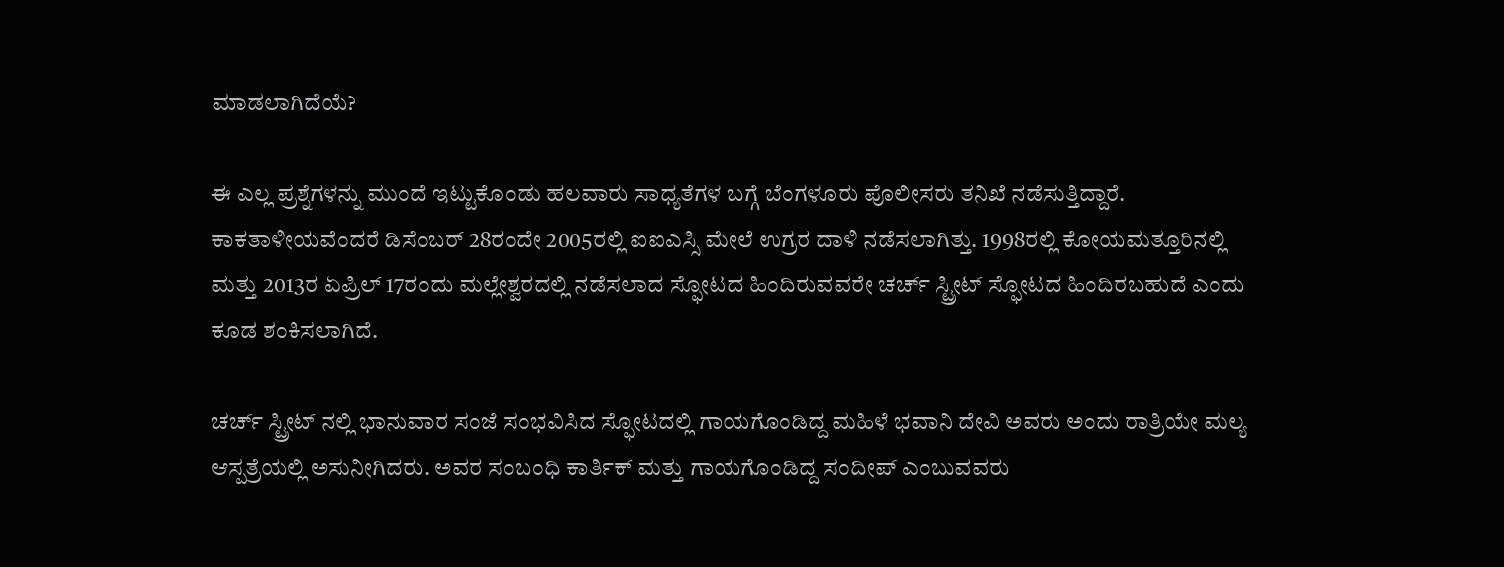ಮಾಡಲಾಗಿದೆಯೆ?

ಈ ಎಲ್ಲ ಪ್ರಶ್ನೆಗಳನ್ನು ಮುಂದೆ ಇಟ್ಟುಕೊಂಡು ಹಲವಾರು ಸಾಧ್ಯತೆಗಳ ಬಗ್ಗೆ ಬೆಂಗಳೂರು ಪೊಲೀಸರು ತನಿಖೆ ನಡೆಸುತ್ತಿದ್ದಾರೆ. ಕಾಕತಾಳೀಯವೆಂದರೆ ಡಿಸೆಂಬರ್ 28ರಂದೇ 2005ರಲ್ಲಿ ಐಐಎಸ್ಸಿ ಮೇಲೆ ಉಗ್ರರ ದಾಳಿ ನಡೆಸಲಾಗಿತ್ತು. 1998ರಲ್ಲಿ ಕೋಯಮತ್ತೂರಿನಲ್ಲಿ ಮತ್ತು 2013ರ ಏಪ್ರಿಲ್ 17ರಂದು ಮಲ್ಲೇಶ್ವರದಲ್ಲಿ ನಡೆಸಲಾದ ಸ್ಫೋಟದ ಹಿಂದಿರುವವರೇ ಚರ್ಚ್ ಸ್ಟ್ರೀಟ್ ಸ್ಫೋಟದ ಹಿಂದಿರಬಹುದೆ ಎಂದು ಕೂಡ ಶಂಕಿಸಲಾಗಿದೆ.

ಚರ್ಚ್ ಸ್ಟ್ರೀಟ್ ನಲ್ಲಿ ಭಾನುವಾರ ಸಂಜೆ ಸಂಭವಿಸಿದ ಸ್ಫೋಟದಲ್ಲಿ ಗಾಯಗೊಂಡಿದ್ದ ಮಹಿಳೆ ಭವಾನಿ ದೇವಿ ಅವರು ಅಂದು ರಾತ್ರಿಯೇ ಮಲ್ಯ ಆಸ್ಪತ್ರೆಯಲ್ಲಿ ಅಸುನೀಗಿದರು. ಅವರ ಸಂಬಂಧಿ ಕಾರ್ತಿಕ್ ಮತ್ತು ಗಾಯಗೊಂಡಿದ್ದ ಸಂದೀಪ್ ಎಂಬುವವರು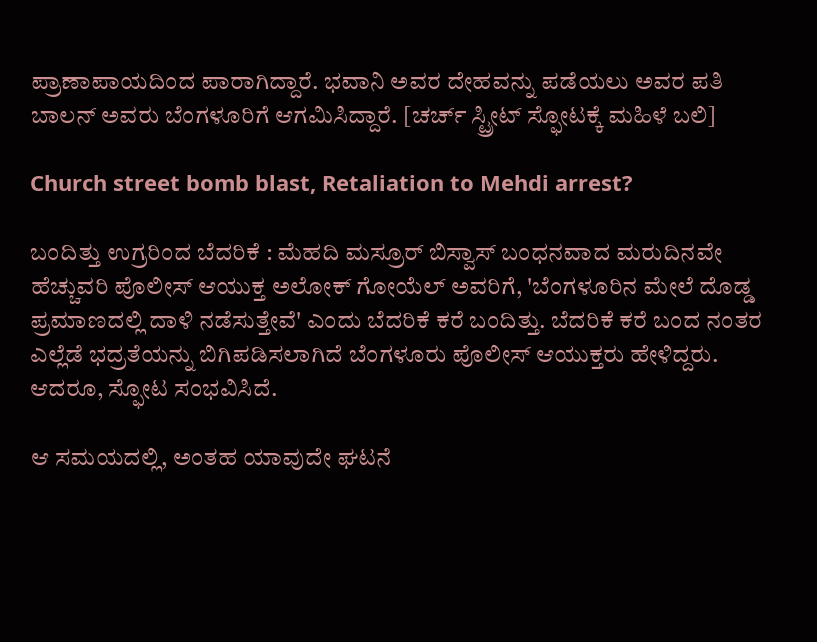ಪ್ರಾಣಾಪಾಯದಿಂದ ಪಾರಾಗಿದ್ದಾರೆ. ಭವಾನಿ ಅವರ ದೇಹವನ್ನು ಪಡೆಯಲು ಅವರ ಪತಿ ಬಾಲನ್ ಅವರು ಬೆಂಗಳೂರಿಗೆ ಆಗಮಿಸಿದ್ದಾರೆ. [ಚರ್ಚ್ ಸ್ಟ್ರೀಟ್ ಸ್ಫೋಟಕ್ಕೆ ಮಹಿಳೆ ಬಲಿ]

Church street bomb blast, Retaliation to Mehdi arrest?

ಬಂದಿತ್ತು ಉಗ್ರರಿಂದ ಬೆದರಿಕೆ : ಮೆಹದಿ ಮಸ್ರೂರ್ ಬಿಸ್ವಾಸ್ ಬಂಧನವಾದ ಮರುದಿನವೇ ಹೆಚ್ಚುವರಿ ಪೊಲೀಸ್ ಆಯುಕ್ತ ಅಲೋಕ್ ಗೋಯೆಲ್ ಅವರಿಗೆ, 'ಬೆಂಗಳೂರಿನ ಮೇಲೆ ದೊಡ್ಡ ಪ್ರಮಾಣದಲ್ಲಿ ದಾಳಿ ನಡೆಸುತ್ತೇವೆ' ಎಂದು ಬೆದರಿಕೆ ಕರೆ ಬಂದಿತ್ತು. ಬೆದರಿಕೆ ಕರೆ ಬಂದ ನಂತರ ಎಲ್ಲೆಡೆ ಭದ್ರತೆಯನ್ನು ಬಿಗಿಪಡಿಸಲಾಗಿದೆ ಬೆಂಗಳೂರು ಪೊಲೀಸ್ ಆಯುಕ್ತರು ಹೇಳಿದ್ದರು. ಆದರೂ, ಸ್ಫೋಟ ಸಂಭವಿಸಿದೆ.

ಆ ಸಮಯದಲ್ಲಿ, ಅಂತಹ ಯಾವುದೇ ಘಟನೆ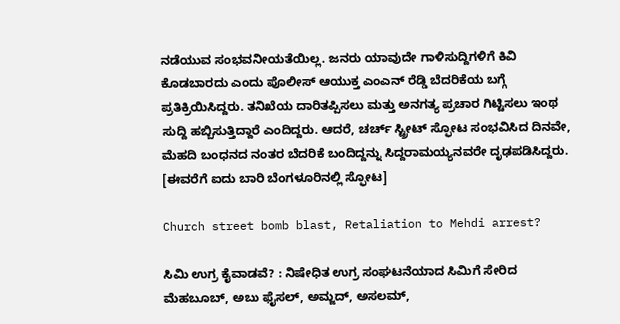ನಡೆಯುವ ಸಂಭವನೀಯತೆಯಿಲ್ಲ. ಜನರು ಯಾವುದೇ ಗಾಳಿಸುದ್ದಿಗಳಿಗೆ ಕಿವಿ ಕೊಡಬಾರದು ಎಂದು ಪೊಲೀಸ್ ಆಯುಕ್ತ ಎಂಎನ್ ರೆಡ್ಡಿ ಬೆದರಿಕೆಯ ಬಗ್ಗೆ ಪ್ರತಿಕ್ರಿಯಿಸಿದ್ದರು. ತನಿಖೆಯ ದಾರಿತಪ್ಪಿಸಲು ಮತ್ತು ಅನಗತ್ಯ ಪ್ರಚಾರ ಗಿಟ್ಟಿಸಲು ಇಂಥ ಸುದ್ದಿ ಹಬ್ಬಿಸುತ್ತಿದ್ದಾರೆ ಎಂದಿದ್ದರು. ಆದರೆ, ಚರ್ಚ್ ಸ್ಟ್ರೀಟ್ ಸ್ಫೋಟ ಸಂಭವಿಸಿದ ದಿನವೇ, ಮೆಹದಿ ಬಂಧನದ ನಂತರ ಬೆದರಿಕೆ ಬಂದಿದ್ದನ್ನು ಸಿದ್ದರಾಮಯ್ಯನವರೇ ದೃಢಪಡಿಸಿದ್ದರು. [ಈವರೆಗೆ ಐದು ಬಾರಿ ಬೆಂಗಳೂರಿನಲ್ಲಿ ಸ್ಫೋಟ]

Church street bomb blast, Retaliation to Mehdi arrest?

ಸಿಮಿ ಉಗ್ರ ಕೈವಾಡವೆ? : ನಿಷೇಧಿತ ಉಗ್ರ ಸಂಘಟನೆಯಾದ ಸಿಮಿಗೆ ಸೇರಿದ ಮೆಹಬೂಬ್, ಅಬು ಫೈಸಲ್, ಅಮ್ಜದ್, ಅಸಲಮ್,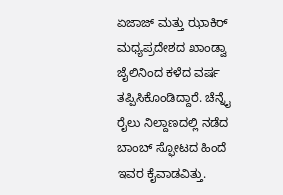ಏಜಾಜ್ ಮತ್ತು ಝಾಕಿರ್ ಮಧ್ಯಪ್ರದೇಶದ ಖಾಂಡ್ವಾ ಜೈಲಿನಿಂದ ಕಳೆದ ವರ್ಷ ತಪ್ಪಿಸಿಕೊಂಡಿದ್ದಾರೆ. ಚೆನ್ನೈ ರೈಲು ನಿಲ್ದಾಣದಲ್ಲಿ ನಡೆದ ಬಾಂಬ್ ಸ್ಫೋಟದ ಹಿಂದೆ ಇವರ ಕೈವಾಡವಿತ್ತು.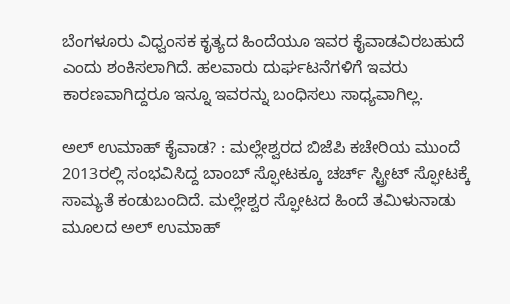ಬೆಂಗಳೂರು ವಿಧ್ವಂಸಕ ಕೃತ್ಯದ ಹಿಂದೆಯೂ ಇವರ ಕೈವಾಡವಿರಬಹುದೆ ಎಂದು ಶಂಕಿಸಲಾಗಿದೆ. ಹಲವಾರು ದುರ್ಘಟನೆಗಳಿಗೆ ಇವರು ಕಾರಣವಾಗಿದ್ದರೂ ಇನ್ನೂ ಇವರನ್ನು ಬಂಧಿಸಲು ಸಾಧ್ಯವಾಗಿಲ್ಲ.

ಅಲ್ ಉಮಾಹ್ ಕೈವಾಡ? : ಮಲ್ಲೇಶ್ವರದ ಬಿಜೆಪಿ ಕಚೇರಿಯ ಮುಂದೆ 2013ರಲ್ಲಿ ಸಂಭವಿಸಿದ್ದ ಬಾಂಬ್ ಸ್ಫೋಟಕ್ಕೂ ಚರ್ಚ್ ಸ್ಟ್ರೀಟ್ ಸ್ಫೋಟಕ್ಕೆ ಸಾಮ್ಯತೆ ಕಂಡುಬಂದಿದೆ. ಮಲ್ಲೇಶ್ವರ ಸ್ಫೋಟದ ಹಿಂದೆ ತಮಿಳುನಾಡು ಮೂಲದ ಅಲ್ ಉಮಾಹ್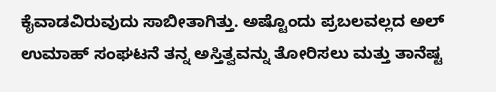ಕೈವಾಡವಿರುವುದು ಸಾಬೀತಾಗಿತ್ತು. ಅಷ್ಟೊಂದು ಪ್ರಬಲವಲ್ಲದ ಅಲ್ ಉಮಾಹ್ ಸಂಘಟನೆ ತನ್ನ ಅಸ್ತಿತ್ವವನ್ನು ತೋರಿಸಲು ಮತ್ತು ತಾನೆಷ್ಟ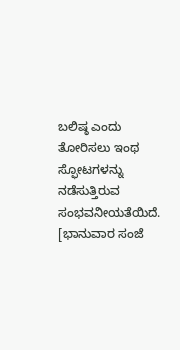ಬಲಿಷ್ಠ ಎಂದು ತೋರಿಸಲು ಇಂಥ ಸ್ಫೋಟಗಳನ್ನು ನಡೆಸುತ್ತಿರುವ ಸಂಭವನೀಯತೆಯಿದೆ. [ಭಾನುವಾರ ಸಂಜೆ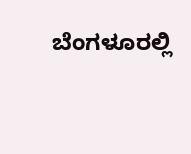ಬೆಂಗಳೂರಲ್ಲಿ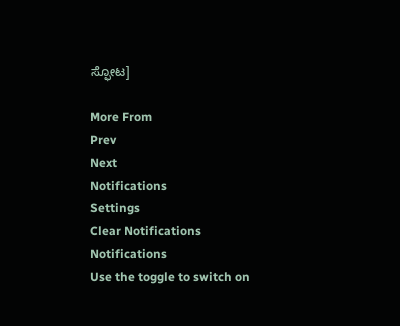ಸ್ಫೋಟ]

More From
Prev
Next
Notifications
Settings
Clear Notifications
Notifications
Use the toggle to switch on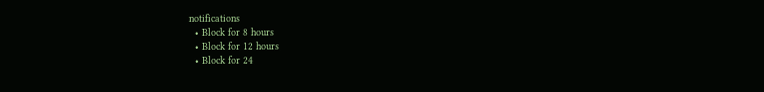notifications
  • Block for 8 hours
  • Block for 12 hours
  • Block for 24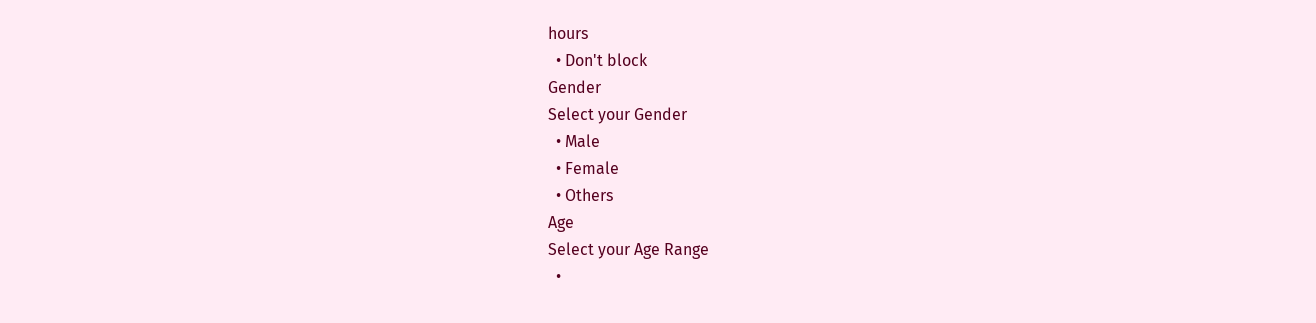hours
  • Don't block
Gender
Select your Gender
  • Male
  • Female
  • Others
Age
Select your Age Range
  •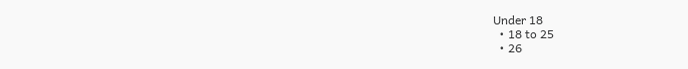Under 18
  • 18 to 25
  • 26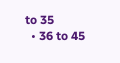to 35
  • 36 to 45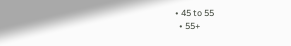• 45 to 55
  • 55+